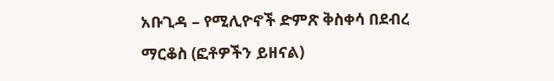አቡጊዳ – የሚሊዮኖች ድምጽ ቅስቀሳ በደብረ ማርቆስ (ፎቶዎችን ይዘናል)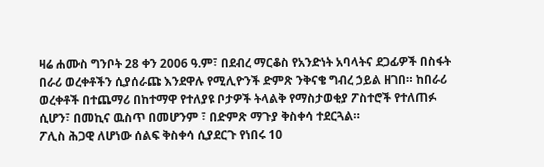ዛሬ ሐሙስ ግንቦት 28 ቀን 2006 ዓ.ም፣ በደብረ ማርቆስ የአንድነት አባላትና ደጋፊዎች በስፋት በራሪ ወረቀቶችን ሲያሰራጩ እንደዋሉ የሚሊዮንች ድምጽ ንቅናቄ ግብረ ኃይል ዘገበ። ከበራሪ ወረቀቶች በተጨማሪ በከተማዋ የተለያዩ ቦታዎች ትላልቅ የማስታወቂያ ፖስተሮች የተለጠፉ ሲሆን፣ በመኪና ዉስጥ በመሆንም ፣ በድምጽ ማጉያ ቅስቀሳ ተደርጓል።
ፖሊስ ሕጋዊ ለሆነው ሰልፍ ቅስቀሳ ሲያደርጉ የነበሩ 10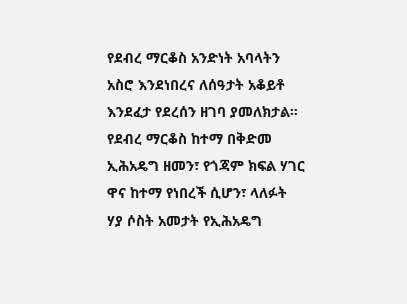የደብረ ማርቆስ አንድነት አባላትን አስሮ እንደነበረና ለሰዓታት አቆይቶ እንደፈታ የደረሰን ዘገባ ያመለክታል።
የደብረ ማርቆስ ከተማ በቅድመ ኢሕአዴግ ዘመን፣ የጎጃም ክፍል ሃገር ዋና ከተማ የነበረች ሲሆን፣ ላለፉት ሃያ ሶስት አመታት የኢሕአዴግ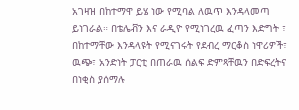አገዛዝ በከተማዋ ይሄ ነው የሚባል ለዉጥ እንዳላመጣ ይነገራል። በቴሌቭን እና ራዲዮ የሚነገረዉ ፈጣን እድግት ፣ በከተማቸው እንዳላዩት የሚናገሩት የደብረ ማርቆስ ነዋሪዎች፣ ዉጭ፣ አንድነት ፓርቲ በጠራዉ ሰልፍ ድምጻቸዉን በድፍረትና በነቂስ ያሰማሉ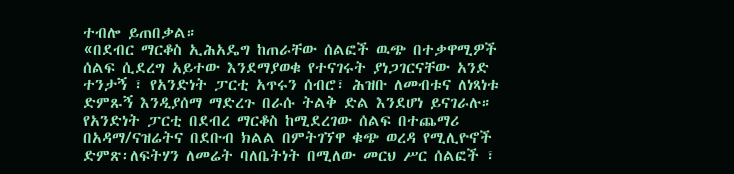ተብሎ ይጠበቃል።
«በደብር ማርቆስ ኢሕአዴግ ከጠራቸው ሰልፎች ዉጭ በተቃዋሚዎች ሰልፍ ሲደረግ አይተው እንደማያወቁ የተናገሩት ያነጋገርናቸው አንድ ተንታኝ ፣ የአንድነት ፓርቲ አጥሩን ሰብሮ፣ ሕዝቡ ለመብቱና ለነጻነቱ ድምጹኝ እንዲያሰማ ማድረጉ በራሱ ትልቅ ድል እንደሆነ ይናገራሉ።
የአንድነት ፓርቲ በደብረ ማርቆስ ከሚደረገው ሰልፍ በተጨማሪ በአዳማ/ናዝሬትና በደቡብ ክልል በምትገኘዋ ቁጭ ወረዳ የሚሊዮኖች ድምጽ፡ለፍትሃን ለመሬት ባለቤትነት በሚለው መርህ ሥር ሰልፎች ፣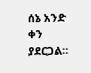ሰኔ አንድ ቀን ያደርጋል።